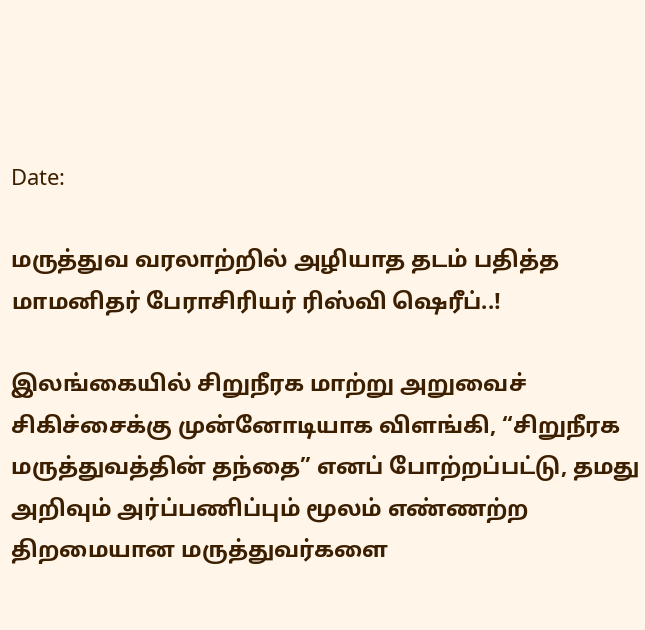Date:

மருத்துவ வரலாற்றில் அழியாத தடம் பதித்த மாமனிதர் பேராசிரியர் ரிஸ்வி ஷெரீப்..!

இலங்கையில் சிறுநீரக மாற்று அறுவைச் சிகிச்சைக்கு முன்னோடியாக விளங்கி, “சிறுநீரக மருத்துவத்தின் தந்தை” எனப் போற்றப்பட்டு, தமது அறிவும் அர்ப்பணிப்பும் மூலம் எண்ணற்ற திறமையான மருத்துவர்களை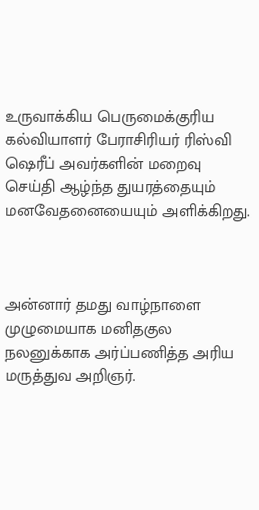உருவாக்கிய பெருமைக்குரிய கல்வியாளர் பேராசிரியர் ரிஸ்வி ஷெரீப் அவர்களின் மறைவு செய்தி ஆழ்ந்த துயரத்தையும் மனவேதனையையும் அளிக்கிறது.



அன்னார் தமது வாழ்நாளை முழுமையாக மனிதகுல நலனுக்காக அர்ப்பணித்த அரிய மருத்துவ அறிஞர்.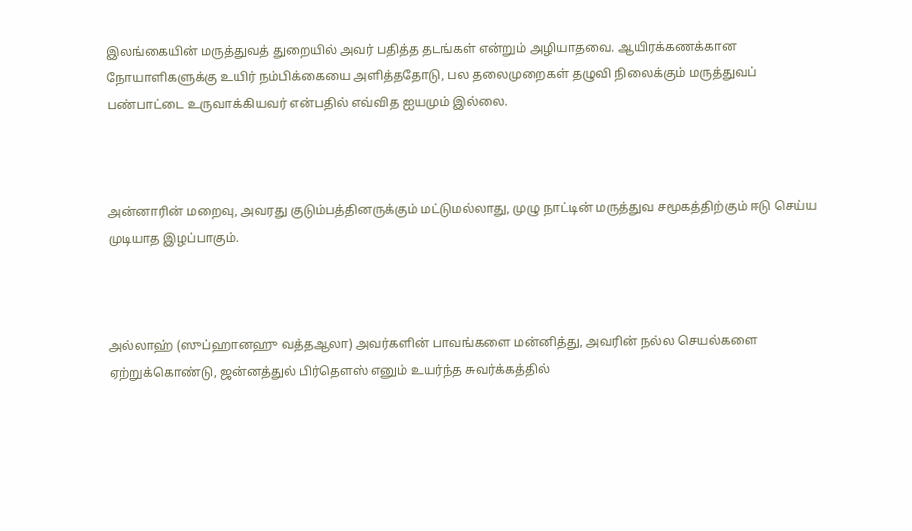இலங்கையின் மருத்துவத் துறையில் அவர் பதித்த தடங்கள் என்றும் அழியாதவை. ஆயிரக்கணக்கான நோயாளிகளுக்கு உயிர் நம்பிக்கையை அளித்ததோடு, பல தலைமுறைகள் தழுவி நிலைக்கும் மருத்துவப் பண்பாட்டை உருவாக்கியவர் என்பதில் எவ்வித ஐயமும் இல்லை.



அன்னாரின் மறைவு, அவரது குடும்பத்தினருக்கும் மட்டுமல்லாது, முழு நாட்டின் மருத்துவ சமூகத்திற்கும் ஈடு செய்ய முடியாத இழப்பாகும்.



அல்லாஹ் (ஸுப்ஹானஹு வத்தஆலா) அவர்களின் பாவங்களை மன்னித்து, அவரின் நல்ல செயல்களை ஏற்றுக்கொண்டு, ஜன்னத்துல் பிர்தௌஸ் எனும் உயர்ந்த சுவர்க்கத்தில்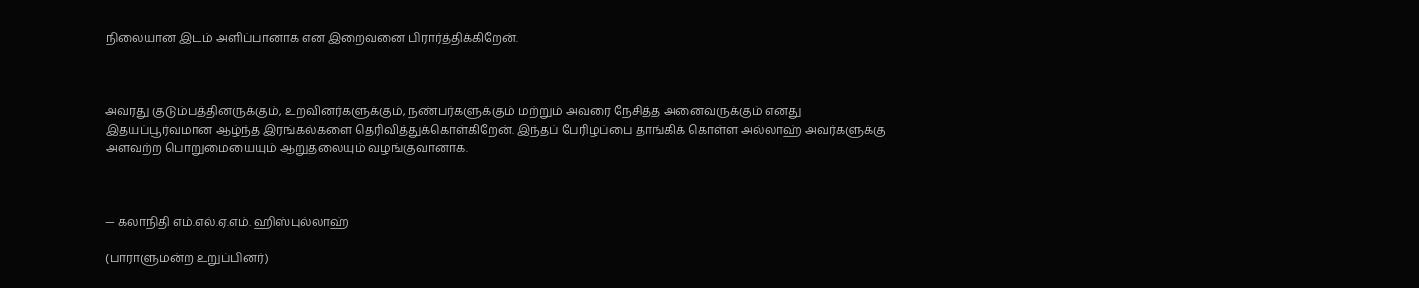நிலையான இடம் அளிப்பானாக என இறைவனை பிரார்த்திக்கிறேன்.



அவரது குடும்பத்தினருக்கும், உறவினர்களுக்கும், நண்பர்களுக்கும் மற்றும் அவரை நேசித்த அனைவருக்கும் எனது இதயப்பூர்வமான ஆழ்ந்த இரங்கல்களை தெரிவித்துக்கொள்கிறேன். இந்தப் பேரிழப்பை தாங்கிக் கொள்ள அல்லாஹ் அவர்களுக்கு அளவற்ற பொறுமையையும் ஆறுதலையும் வழங்குவானாக.



— கலாநிதி எம்.எல்.ஏ.எம். ஹிஸ்புல்லாஹ்

(பாராளுமன்ற உறுப்பினர்)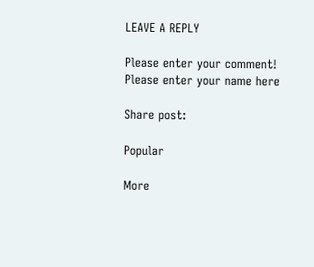LEAVE A REPLY

Please enter your comment!
Please enter your name here

Share post:

Popular

More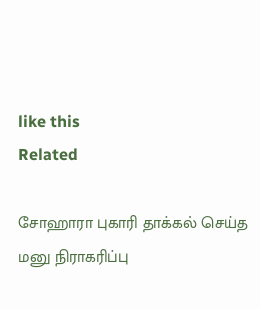like this
Related

சோஹாரா புகாரி தாக்கல் செய்த மனு நிராகரிப்பு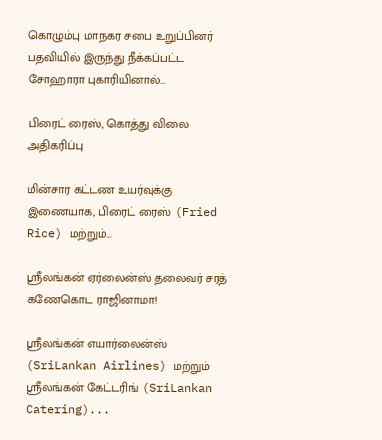கொழும்பு மாநகர சபை உறுப்பினர் பதவியில் இருந்து நீக்கப்பட்ட சோஹாரா புகாரியினால்...

பிரைட் ரைஸ், கொத்து விலை அதிகரிப்பு

மின்சார கட்டண உயர்வுக்கு இணையாக, பிரைட் ரைஸ் (Fried Rice) மற்றும்...

ஸ்ரீலங்கன் ஏர்லைன்ஸ் தலைவர் சரத் கணேகொட ராஜினாமா!

ஸ்ரீலங்கன் எயார்லைன்ஸ் (SriLankan Airlines) மற்றும் ஸ்ரீலங்கன் கேட்டரிங் (SriLankan Catering)...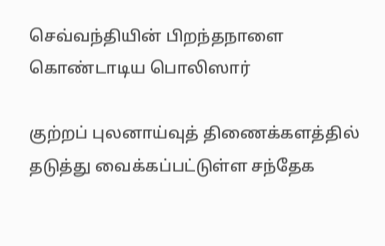செவ்வந்தியின் பிறந்தநாளை கொண்டாடிய பொலிஸார்

குற்றப் புலனாய்வுத் திணைக்களத்தில் தடுத்து வைக்கப்பட்டுள்ள சந்தேக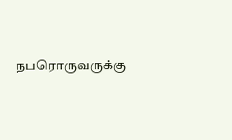நபரொருவருக்கு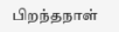பிறந்தநாள்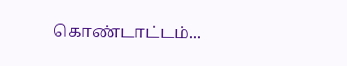கொண்டாட்டம்...